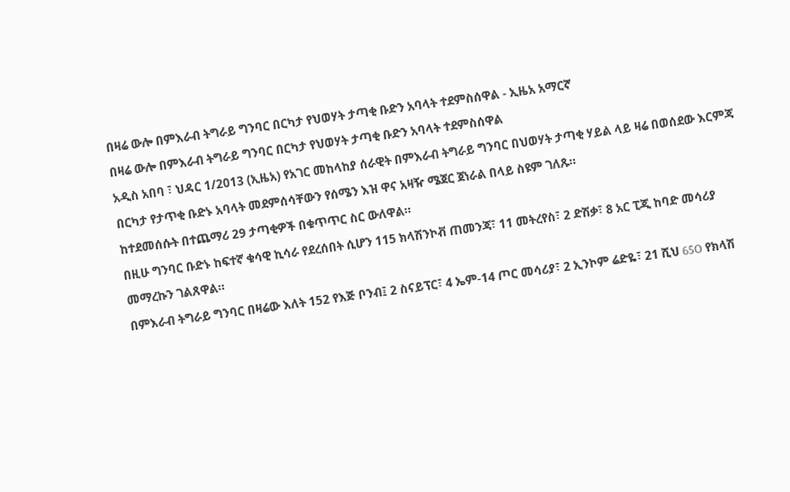በዛሬ ውሎ በምእራብ ትግራይ ግንባር በርካታ የህወሃት ታጣቂ ቡድን አባላት ተደምስሰዋል - ኢዜአ አማርኛ
በዛሬ ውሎ በምእራብ ትግራይ ግንባር በርካታ የህወሃት ታጣቂ ቡድን አባላት ተደምስሰዋል
አዲስ አበባ ፣ ህዳር 1/2013 (ኢዜአ) የአገር መከላከያ ሰራዊት በምእራብ ትግራይ ግንባር በህወሃት ታጣቂ ሃይል ላይ ዛሬ በወሰደው እርምጃ በርካታ የታጥቂ ቡድኑ አባላት መደምሰሳቸውን የሰሜን እዝ ዋና አዛዥ ሜጀር ጀነራል በላይ ስዩም ገለጹ።
ከተደመሰሱት በተጨማሪ 29 ታጣቂዎች በቁጥጥር ስር ውለዋል።
በዚሁ ግንባር ቡድኑ ከፍተኛ ቁሳዊ ኪሳራ የደረሰበት ሲሆን 115 ክላሽንኮቭ ጠመንጃ፣ 11 መትረየስ፣ 2 ድሽቃ፣ 8 አር ፒጂ ከባድ መሳሪያ መማረኩን ገልጸዋል።
በምእራብ ትግራይ ግንባር በዛሬው እለት 152 የእጅ ቦንብ፤ 2 ስናይፕር፣ 4 ኤም-14 ጦር መሳሪያ፣ 2 ኢንኮም ሬድዬ፣ 21 ሺህ 65O የክላሽ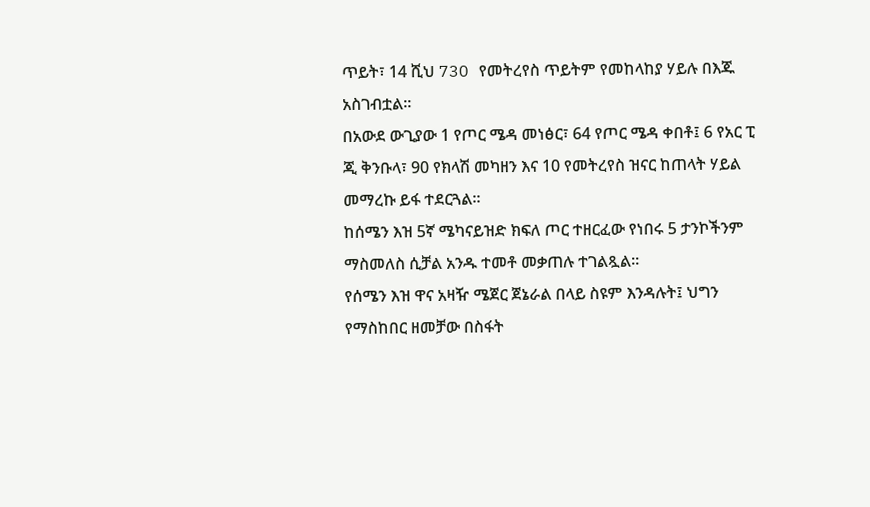ጥይት፣ 14 ሺህ 73O የመትረየስ ጥይትም የመከላከያ ሃይሉ በእጁ አስገብቷል።
በአውደ ውጊያው 1 የጦር ሜዳ መነፅር፣ 64 የጦር ሜዳ ቀበቶ፤ 6 የአር ፒ ጂ ቅንቡላ፣ 90 የክላሽ መካዘን እና 10 የመትረየስ ዝናር ከጠላት ሃይል መማረኩ ይፋ ተደርጓል።
ከሰሜን እዝ 5ኛ ሜካናይዝድ ክፍለ ጦር ተዘርፈው የነበሩ 5 ታንኮችንም ማስመለስ ሲቻል አንዱ ተመቶ መቃጠሉ ተገልጿል።
የሰሜን እዝ ዋና አዛዥ ሜጀር ጀኔራል በላይ ስዩም እንዳሉት፤ ህግን የማስከበር ዘመቻው በስፋት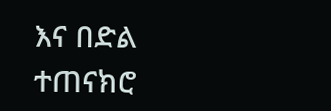እና በድል ተጠናክሮ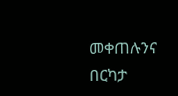መቀጠሉንና በርካታ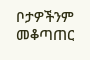ቦታዎችንም መቆጣጠር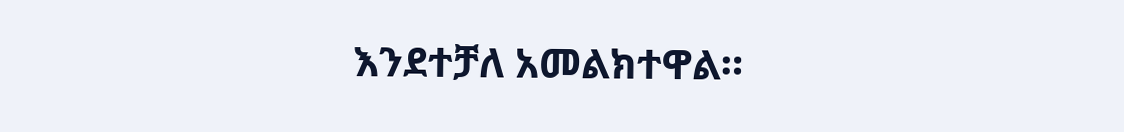እንደተቻለ አመልክተዋል።